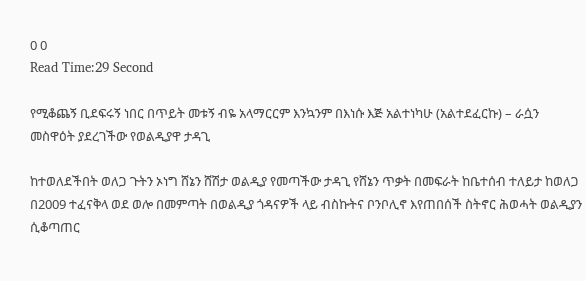0 0
Read Time:29 Second

የሚቆጨኝ ቢደፍሩኝ ነበር በጥይት መቱኝ ብዬ አላማርርም እንኳንም በእነሱ እጅ አልተነካሁ (አልተደፈርኩ) – ራሷን መስዋዕት ያደረገችው የወልዲያዋ ታዳጊ

ከተወለደችበት ወለጋ ጉትን ኦነግ ሸኔን ሸሽታ ወልዲያ የመጣችው ታዳጊ የሸኔን ጥቃት በመፍራት ከቤተሰብ ተለይታ ከወለጋ በ2009 ተፈናቅላ ወደ ወሎ በመምጣት በወልዲያ ጎዳናዎች ላይ ብስኩትና ቦንቦሊኖ እየጠበሰች ስትኖር ሕወሓት ወልዲያን ሲቆጣጠር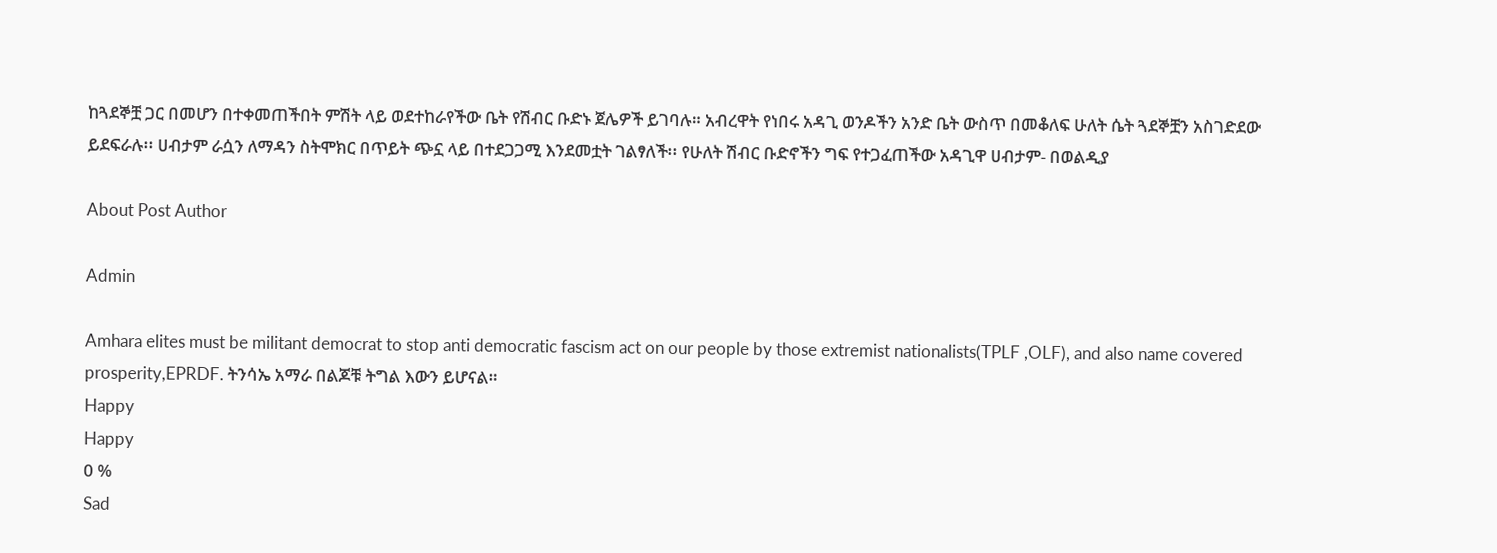ከጓደኞቿ ጋር በመሆን በተቀመጠችበት ምሽት ላይ ወደተከራየችው ቤት የሽብር ቡድኑ ጀሌዎች ይገባሉ። አብረዋት የነበሩ አዳጊ ወንዶችን አንድ ቤት ውስጥ በመቆለፍ ሁለት ሴት ጓደኞቿን አስገድደው ይደፍራሉ፡፡ ሀብታም ራሷን ለማዳን ስትሞክር በጥይት ጭኗ ላይ በተደጋጋሚ እንደመቷት ገልፃለች፡፡ የሁለት ሽብር ቡድኖችን ግፍ የተጋፈጠችው አዳጊዋ ሀብታም- በወልዲያ

About Post Author

Admin

Amhara elites must be militant democrat to stop anti democratic fascism act on our people by those extremist nationalists(TPLF ,OLF), and also name covered prosperity,EPRDF. ትንሳኤ አማራ በልጆቹ ትግል እውን ይሆናል።
Happy
Happy
0 %
Sad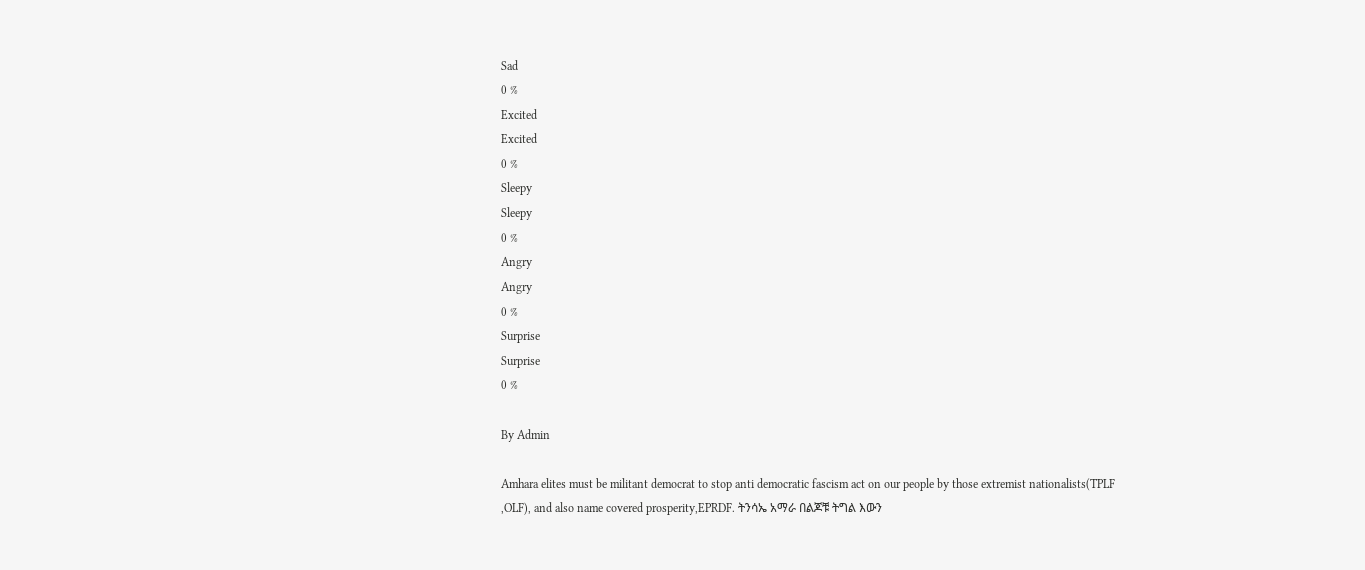Sad
0 %
Excited
Excited
0 %
Sleepy
Sleepy
0 %
Angry
Angry
0 %
Surprise
Surprise
0 %

By Admin

Amhara elites must be militant democrat to stop anti democratic fascism act on our people by those extremist nationalists(TPLF ,OLF), and also name covered prosperity,EPRDF. ትንሳኤ አማራ በልጆቹ ትግል እውን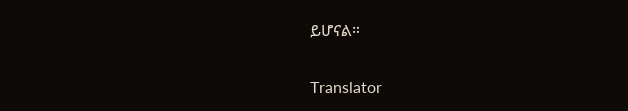ይሆናል።

Translator